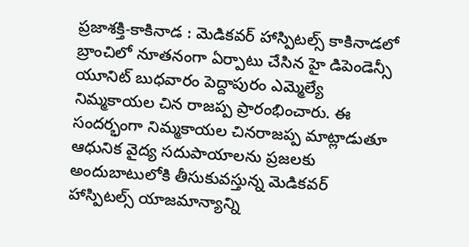ప్రజాశక్తి-కాకినాడ : మెడికవర్ హాస్పిటల్స్ కాకినాడలో బ్రాంచిలో నూతనంగా ఏర్పాటు చేసిన హై డిపెండెన్సీ యూనిట్ బుధవారం పెద్దాపురం ఎమ్మెల్యే నిమ్మకాయల చిన రాజప్ప ప్రారంభించారు. ఈ సందర్భంగా నిమ్మకాయల చినరాజప్ప మాట్లాడుతూ ఆధునిక వైద్య సదుపాయాలను ప్రజలకు అందుబాటులోకి తీసుకువస్తున్న మెడికవర్ హాస్పిటల్స్ యాజమాన్యాన్ని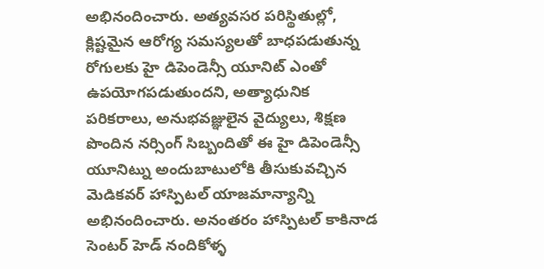అభినందించారు. అత్యవసర పరిస్థితుల్లో, క్లిష్టమైన ఆరోగ్య సమస్యలతో బాధపడుతున్న రోగులకు హై డిపెండెన్సీ యూనిట్ ఎంతో ఉపయోగపడుతుందని, అత్యాధునిక పరికరాలు, అనుభవజ్ఞులైన వైద్యులు, శిక్షణ పొందిన నర్సింగ్ సిబ్బందితో ఈ హై డిపెండెన్సీ యూనిట్ను అందుబాటులోకి తీసుకువచ్చిన మెడికవర్ హాస్పిటల్ యాజమాన్యాన్ని అభినందించారు. అనంతరం హాస్పిటల్ కాకినాడ సెంటర్ హెడ్ నందికోళ్ళ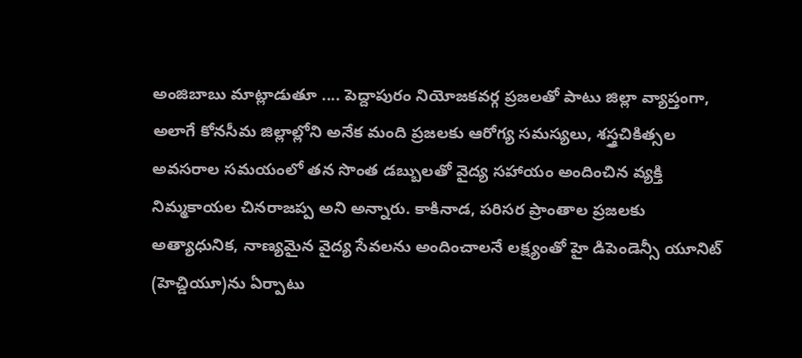అంజిబాబు మాట్లాడుతూ .... పెద్దాపురం నియోజకవర్గ ప్రజలతో పాటు జిల్లా వ్యాప్తంగా, అలాగే కోనసీమ జిల్లాల్లోని అనేక మంది ప్రజలకు ఆరోగ్య సమస్యలు, శస్త్రచికిత్సల అవసరాల సమయంలో తన సొంత డబ్బులతో వైద్య సహాయం అందించిన వ్యక్తి నిమ్మకాయల చినరాజప్ప అని అన్నారు. కాకినాడ, పరిసర ప్రాంతాల ప్రజలకు అత్యాధునిక, నాణ్యమైన వైద్య సేవలను అందించాలనే లక్ష్యంతో హై డిపెండెన్సీ యూనిట్ (హెచ్డియూ)ను ఏర్పాటు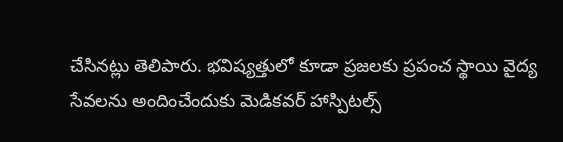చేసినట్లు తెలిపారు. భవిష్యత్తులో కూడా ప్రజలకు ప్రపంచ స్థాయి వైద్య సేవలను అందించేందుకు మెడికవర్ హాస్పిటల్స్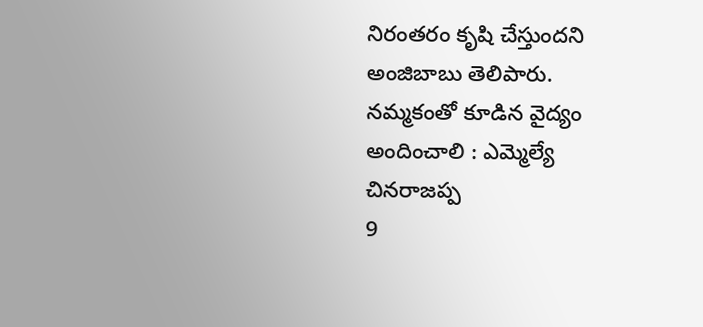నిరంతరం కృషి చేస్తుందని అంజిబాబు తెలిపారు.
నమ్మకంతో కూడిన వైద్యం అందించాలి : ఎమ్మెల్యే చినరాజప్ప
9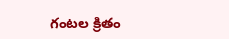గంటల క్రితం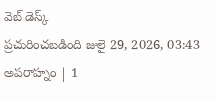వెబ్ డెస్క్
ప్రచురించబడింది జులై 29, 2026, 03:43 అపరాహ్నం | 1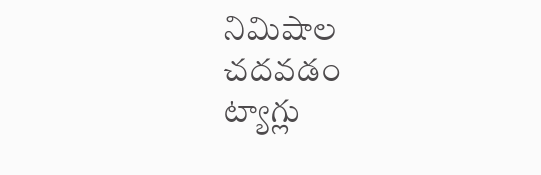నిమిషాల చదవడం
ట్యాగ్లు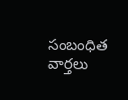సంబంధిత వార్తలు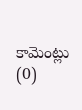కామెంట్లు (0)